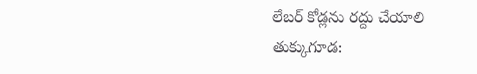లేబర్ కోడ్లను రద్దు చేయాలి
తుక్కుగూడ: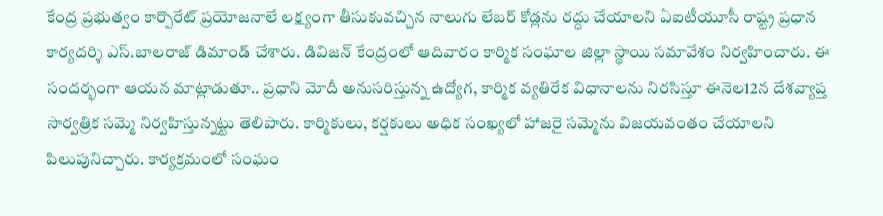కేంద్ర ప్రభుత్వం కార్పొరేట్ ప్రయోజనాలే లక్ష్యంగా తీసుకువచ్చిన నాలుగు లేబర్ కోడ్లను రద్దు చేయాలని ఏఐటీయూసీ రాష్ట్ర ప్రధాన కార్యదర్శి ఎస్.బాలరాజ్ డిమాండ్ చేశారు. డివిజన్ కేంద్రంలో ఆదివారం కార్మిక సంఘాల జిల్లా స్థాయి సమావేశం నిర్వహించారు. ఈ సందర్భంగా ఆయన మాట్లాడుతూ.. ప్రధాని మోదీ అనుసరిస్తున్న ఉద్యోగ, కార్మిక వ్యతిరేక విధానాలను నిరసిస్తూ ఈనెల12న దేశవ్యాప్త సార్వత్రిక సమ్మె నిర్వహిస్తున్నట్టు తెలిపారు. కార్మికులు, కర్షకులు అధిక సంఖ్యలో హాజరై సమ్మెను విజయవంతం చేయాలని పిలుపునిచ్చారు. కార్యక్రమంలో సంఘం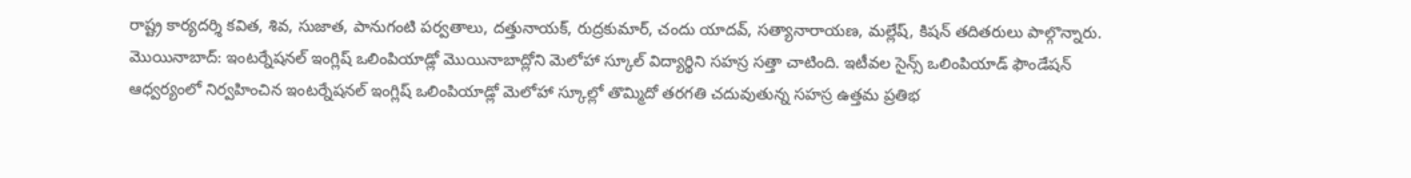రాష్ట్ర కార్యదర్శి కవిత, శివ, సుజాత, పానుగంటి పర్వతాలు, దత్తునాయక్, రుద్రకుమార్, చందు యాదవ్, సత్యానారాయణ, మల్లేష్, కిషన్ తదితరులు పాల్గొన్నారు.
మొయినాబాద్: ఇంటర్నేషనల్ ఇంగ్లిష్ ఒలింపియాడ్లో మొయినాబాద్లోని మెలోహా స్కూల్ విద్యార్థిని సహస్ర సత్తా చాటింది. ఇటీవల సైన్స్ ఒలింపియాడ్ ఫౌండేషన్ ఆధ్వర్యంలో నిర్వహించిన ఇంటర్నేషనల్ ఇంగ్లిష్ ఒలింపియాడ్లో మెలోహా స్కూల్లో తొమ్మిదో తరగతి చదువుతున్న సహస్ర ఉత్తమ ప్రతిభ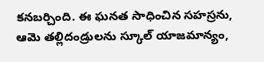కనబర్చింది. ఈ ఘనత సాధించిన సహస్రను, ఆమె తల్లిదండ్రులను స్కూల్ యాజమాన్యం,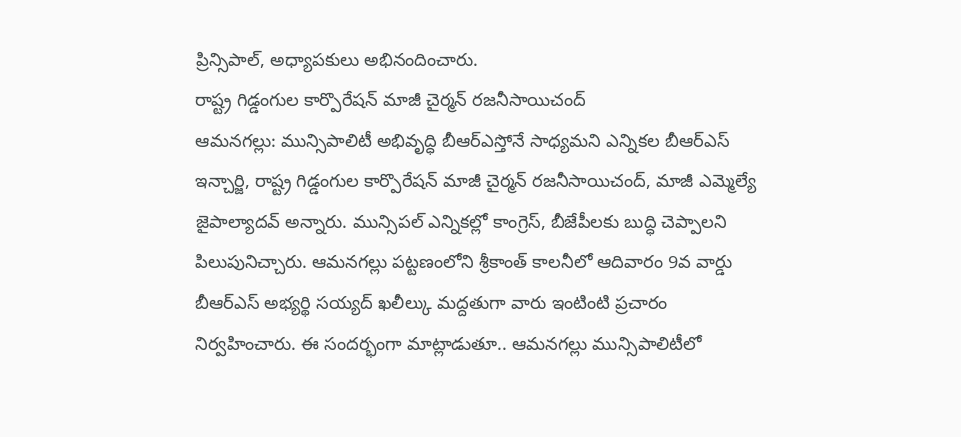ప్రిన్సిపాల్, అధ్యాపకులు అభినందించారు.
రాష్ట్ర గిడ్డంగుల కార్పొరేషన్ మాజీ చైర్మన్ రజనీసాయిచంద్
ఆమనగల్లు: మున్సిపాలిటీ అభివృద్ధి బీఆర్ఎస్తోనే సాధ్యమని ఎన్నికల బీఆర్ఎస్ ఇన్చార్జి, రాష్ట్ర గిడ్డంగుల కార్పొరేషన్ మాజీ చైర్మన్ రజనీసాయిచంద్, మాజీ ఎమ్మెల్యే జైపాల్యాదవ్ అన్నారు. మున్సిపల్ ఎన్నికల్లో కాంగ్రెస్, బీజేపీలకు బుద్ధి చెప్పాలని పిలుపునిచ్చారు. ఆమనగల్లు పట్టణంలోని శ్రీకాంత్ కాలనీలో ఆదివారం 9వ వార్డు బీఆర్ఎస్ అభ్యర్థి సయ్యద్ ఖలీల్కు మద్దతుగా వారు ఇంటింటి ప్రచారం నిర్వహించారు. ఈ సందర్భంగా మాట్లాడుతూ.. ఆమనగల్లు మున్సిపాలిటీలో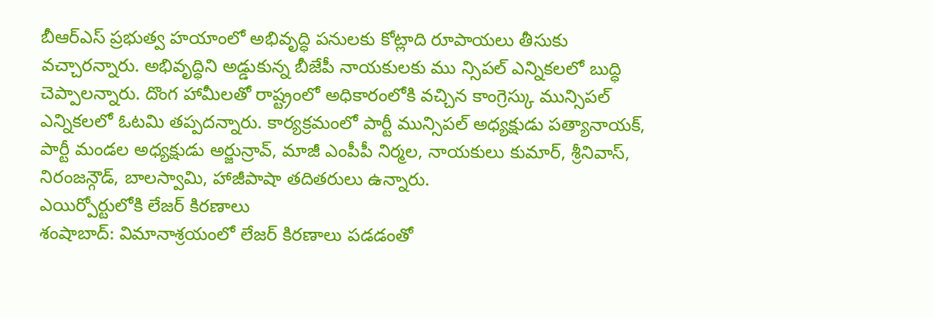బీఆర్ఎస్ ప్రభుత్వ హయాంలో అభివృద్ధి పనులకు కోట్లాది రూపాయలు తీసుకు వచ్చారన్నారు. అభివృద్ధిని అడ్డుకున్న బీజేపీ నాయకులకు ము న్సిపల్ ఎన్నికలలో బుద్ధి చెప్పాలన్నారు. దొంగ హామీలతో రాష్ట్రంలో అధికారంలోకి వచ్చిన కాంగ్రెస్కు మున్సిపల్ ఎన్నికలలో ఓటమి తప్పదన్నారు. కార్యక్రమంలో పార్టీ మున్సిపల్ అధ్యక్షుడు పత్యానాయక్, పార్టీ మండల అధ్యక్షుడు అర్జున్రావ్, మాజీ ఎంపీపీ నిర్మల, నాయకులు కుమార్, శ్రీనివాస్, నిరంజన్గౌడ్, బాలస్వామి, హాజీపాషా తదితరులు ఉన్నారు.
ఎయిర్పోర్టులోకి లేజర్ కిరణాలు
శంషాబాద్: విమానాశ్రయంలో లేజర్ కిరణాలు పడడంతో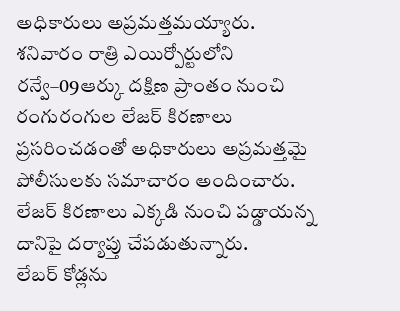అధికారులు అప్రమత్తమయ్యారు. శనివారం రాత్రి ఎయిర్పోర్టులోని రన్వే–09ఆర్కు దక్షిణ ప్రాంతం నుంచి రంగురంగుల లేజర్ కిరణాలు ప్రసరించడంతో అధికారులు అప్రమత్తమై పోలీసులకు సమాచారం అందించారు. లేజర్ కిరణాలు ఎక్కడి నుంచి పడ్డాయన్న దానిపై దర్యాప్తు చేపడుతున్నారు.
లేబర్ కోడ్లను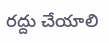రద్దు చేయాలి